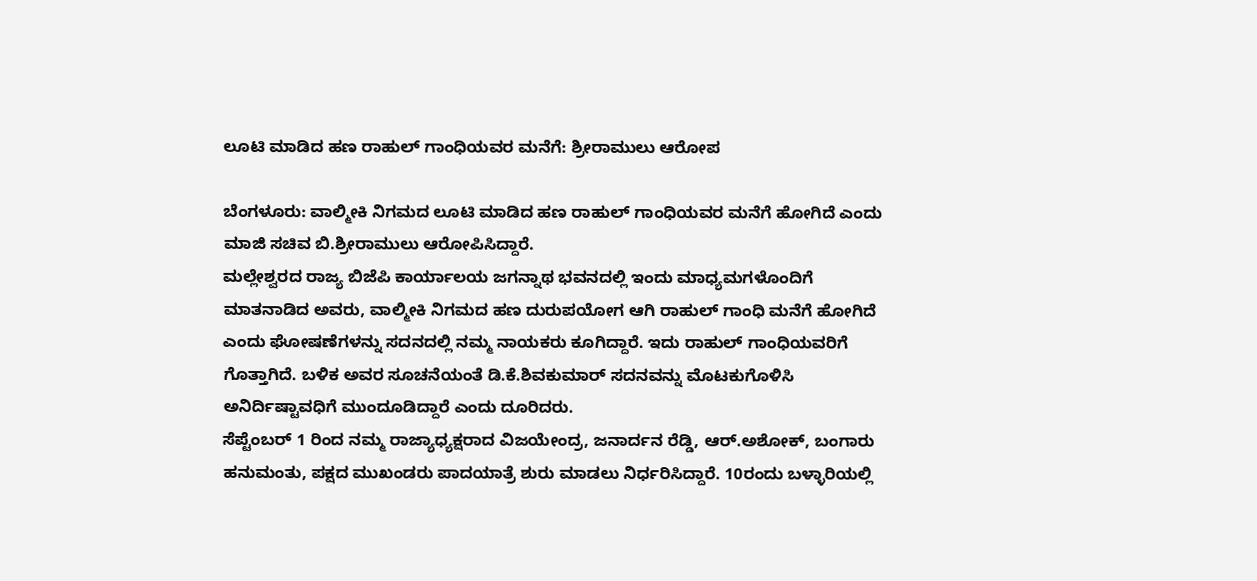ಲೂಟಿ ಮಾಡಿದ ಹಣ ರಾಹುಲ್ ಗಾಂಧಿಯವರ ಮನೆಗೆ: ಶ್ರೀರಾಮುಲು ಆರೋಪ

ಬೆಂಗಳೂರು: ವಾಲ್ಮೀಕಿ ನಿಗಮದ ಲೂಟಿ ಮಾಡಿದ ಹಣ ರಾಹುಲ್ ಗಾಂಧಿಯವರ ಮನೆಗೆ ಹೋಗಿದೆ ಎಂದು ಮಾಜಿ ಸಚಿವ ಬಿ.ಶ್ರೀರಾಮುಲು ಆರೋಪಿಸಿದ್ದಾರೆ.
ಮಲ್ಲೇಶ್ವರದ ರಾಜ್ಯ ಬಿಜೆಪಿ ಕಾರ್ಯಾಲಯ ಜಗನ್ನಾಥ ಭವನದಲ್ಲಿ ಇಂದು ಮಾಧ್ಯಮಗಳೊಂದಿಗೆ ಮಾತನಾಡಿದ ಅವರು, ವಾಲ್ಮೀಕಿ ನಿಗಮದ ಹಣ ದುರುಪಯೋಗ ಆಗಿ ರಾಹುಲ್ ಗಾಂಧಿ ಮನೆಗೆ ಹೋಗಿದೆ ಎಂದು ಘೋಷಣೆಗಳನ್ನು ಸದನದಲ್ಲಿ ನಮ್ಮ ನಾಯಕರು ಕೂಗಿದ್ದಾರೆ. ಇದು ರಾಹುಲ್ ಗಾಂಧಿಯವರಿಗೆ ಗೊತ್ತಾಗಿದೆ. ಬಳಿಕ ಅವರ ಸೂಚನೆಯಂತೆ ಡಿ.ಕೆ.ಶಿವಕುಮಾರ್ ಸದನವನ್ನು ಮೊಟಕುಗೊಳಿಸಿ ಅನಿರ್ದಿಷ್ಟಾವಧಿಗೆ ಮುಂದೂಡಿದ್ದಾರೆ ಎಂದು ದೂರಿದರು.
ಸೆಪ್ಟೆಂಬರ್ 1 ರಿಂದ ನಮ್ಮ ರಾಜ್ಯಾಧ್ಯಕ್ಷರಾದ ವಿಜಯೇಂದ್ರ, ಜನಾರ್ದನ ರೆಡ್ಡಿ, ಆರ್.ಅಶೋಕ್, ಬಂಗಾರು ಹನುಮಂತು, ಪಕ್ಷದ ಮುಖಂಡರು ಪಾದಯಾತ್ರೆ ಶುರು ಮಾಡಲು ನಿರ್ಧರಿಸಿದ್ದಾರೆ. 10ರಂದು ಬಳ್ಳಾರಿಯಲ್ಲಿ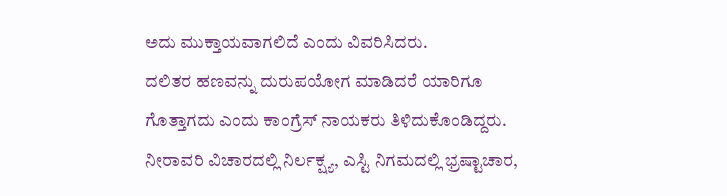ಅದು ಮುಕ್ತಾಯವಾಗಲಿದೆ ಎಂದು ವಿವರಿಸಿದರು.
ದಲಿತರ ಹಣವನ್ನು ದುರುಪಯೋಗ ಮಾಡಿದರೆ ಯಾರಿಗೂ ಗೊತ್ತಾಗದು ಎಂದು ಕಾಂಗ್ರೆಸ್ ನಾಯಕರು ತಿಳಿದುಕೊಂಡಿದ್ದರು. ನೀರಾವರಿ ವಿಚಾರದಲ್ಲಿ ನಿರ್ಲಕ್ಷ್ಯ, ಎಸ್ಟಿ ನಿಗಮದಲ್ಲಿ ಭ್ರಷ್ಟಾಚಾರ,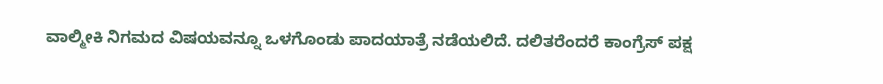ವಾಲ್ಮೀಕಿ ನಿಗಮದ ವಿಷಯವನ್ನೂ ಒಳಗೊಂಡು ಪಾದಯಾತ್ರೆ ನಡೆಯಲಿದೆ. ದಲಿತರೆಂದರೆ ಕಾಂಗ್ರೆಸ್ ಪಕ್ಷ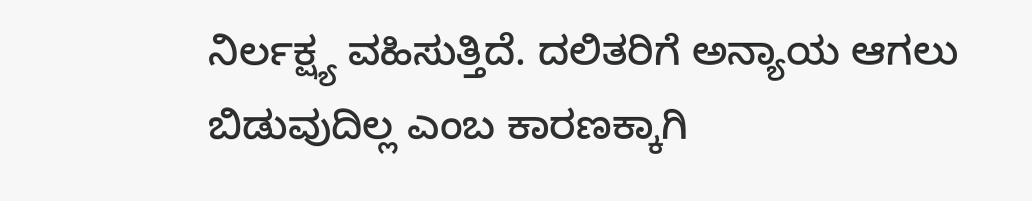ನಿರ್ಲಕ್ಷ್ಯ ವಹಿಸುತ್ತಿದೆ. ದಲಿತರಿಗೆ ಅನ್ಯಾಯ ಆಗಲು ಬಿಡುವುದಿಲ್ಲ ಎಂಬ ಕಾರಣಕ್ಕಾಗಿ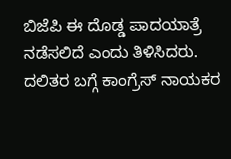ಬಿಜೆಪಿ ಈ ದೊಡ್ಡ ಪಾದಯಾತ್ರೆ ನಡೆಸಲಿದೆ ಎಂದು ತಿಳಿಸಿದರು.
ದಲಿತರ ಬಗ್ಗೆ ಕಾಂಗ್ರೆಸ್ ನಾಯಕರ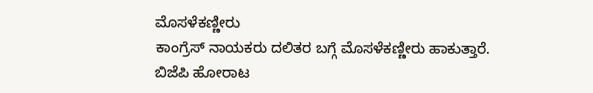ಮೊಸಳೆಕಣ್ಣೀರು
ಕಾಂಗ್ರೆಸ್ ನಾಯಕರು ದಲಿತರ ಬಗ್ಗೆ ಮೊಸಳೆಕಣ್ಣೀರು ಹಾಕುತ್ತಾರೆ. ಬಿಜೆಪಿ ಹೋರಾಟ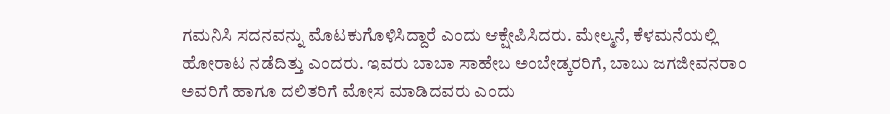ಗಮನಿಸಿ ಸದನವನ್ನು ಮೊಟಕುಗೊಳಿಸಿದ್ದಾರೆ ಎಂದು ಆಕ್ಷೇಪಿಸಿದರು. ಮೇಲ್ಮನೆ, ಕೆಳಮನೆಯಲ್ಲಿ ಹೋರಾಟ ನಡೆದಿತ್ತು ಎಂದರು. ಇವರು ಬಾಬಾ ಸಾಹೇಬ ಅಂಬೇಡ್ಕರರಿಗೆ, ಬಾಬು ಜಗಜೀವನರಾಂ ಅವರಿಗೆ ಹಾಗೂ ದಲಿತರಿಗೆ ಮೋಸ ಮಾಡಿದವರು ಎಂದು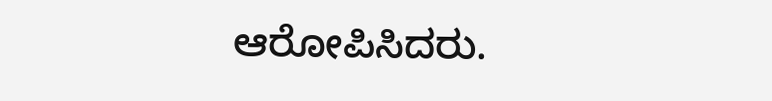ಆರೋಪಿಸಿದರು.